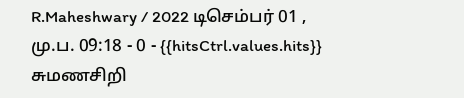R.Maheshwary / 2022 டிசெம்பர் 01 , மு.ப. 09:18 - 0 - {{hitsCtrl.values.hits}}
சுமணசிறி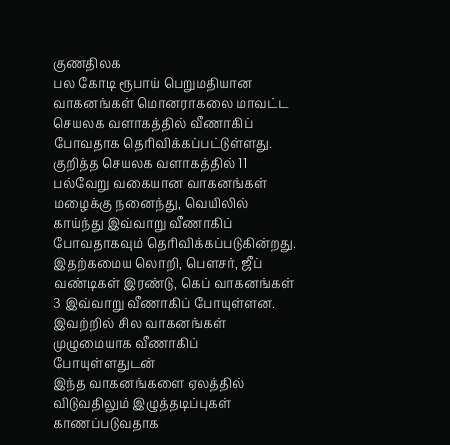குணதிலக
பல கோடி ரூபாய் பெறுமதியான வாகனங்கள் மொனராகலை மாவட்ட செயலக வளாகத்தில் வீணாகிப் போவதாக தெரிவிக்கப்பட்டுள்ளது.
குறித்த செயலக வளாகத்தில் 11 பல்வேறு வகையான வாகனங்கள் மழைக்கு நனைந்து, வெயிலில் காய்ந்து இவ்வாறு வீணாகிப் போவதாகவும் தெரிவிக்கப்படுகின்றது.
இதற்கமைய லொறி, பௌசர், ஜீப் வண்டிகள் இரண்டு, கெப் வாகனங்கள் 3 இவ்வாறு வீணாகிப் போயுள்ளன.
இவற்றில் சில வாகனங்கள் முழுமையாக வீணாகிப் போயுள்ளதுடன்
இந்த வாகனங்களை ஏலத்தில் விடுவதிலும் இழுத்தடிப்புகள் காணப்படுவதாக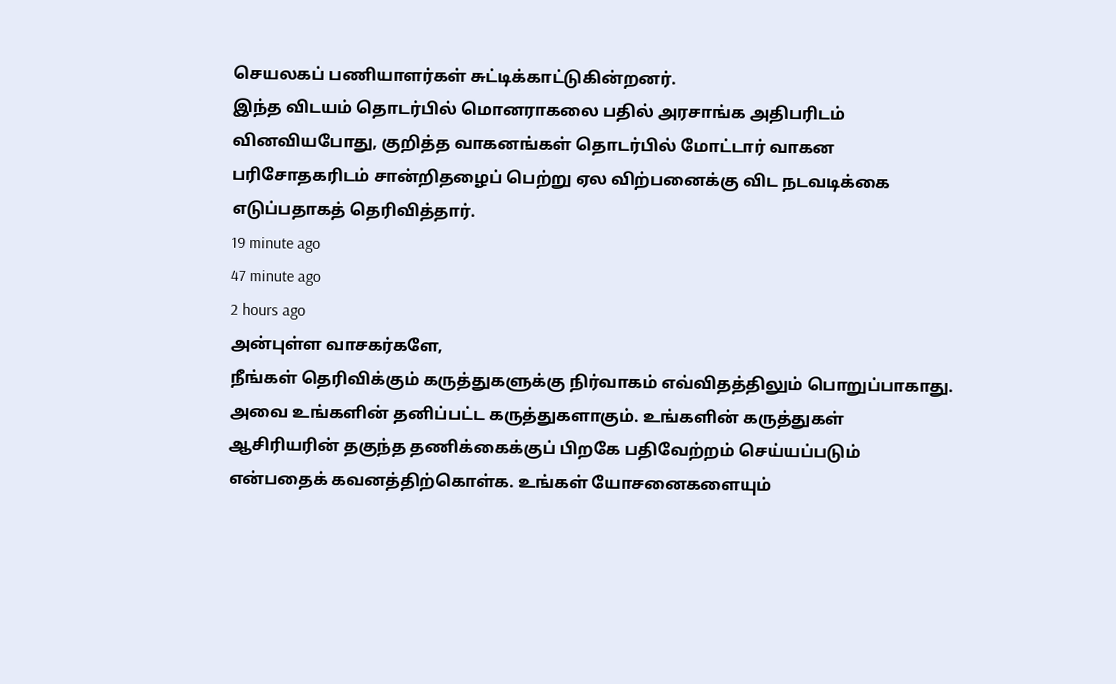செயலகப் பணியாளர்கள் சுட்டிக்காட்டுகின்றனர்.
இந்த விடயம் தொடர்பில் மொனராகலை பதில் அரசாங்க அதிபரிடம் வினவியபோது, குறித்த வாகனங்கள் தொடர்பில் மோட்டார் வாகன பரிசோதகரிடம் சான்றிதழைப் பெற்று ஏல விற்பனைக்கு விட நடவடிக்கை எடுப்பதாகத் தெரிவித்தார்.
19 minute ago
47 minute ago
2 hours ago
அன்புள்ள வாசகர்களே,
நீங்கள் தெரிவிக்கும் கருத்துகளுக்கு நிர்வாகம் எவ்விதத்திலும் பொறுப்பாகாது. அவை உங்களின் தனிப்பட்ட கருத்துகளாகும். உங்களின் கருத்துகள் ஆசிரியரின் தகுந்த தணிக்கைக்குப் பிறகே பதிவேற்றம் செய்யப்படும் என்பதைக் கவனத்திற்கொள்க. உங்கள் யோசனைகளையும்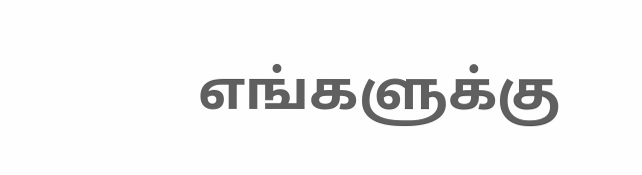எங்களுக்கு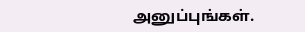அனுப்புங்கள்.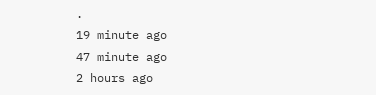.
19 minute ago
47 minute ago
2 hours ago